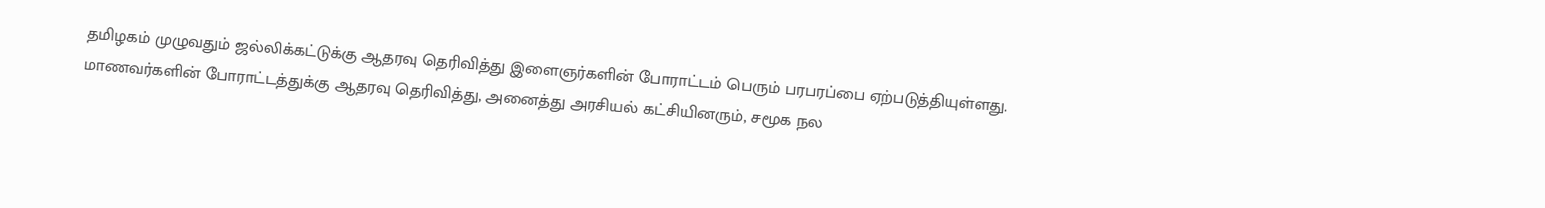தமிழகம் முழுவதும் ஜல்லிக்கட்டுக்கு ஆதரவு தெரிவித்து இளைஞர்களின் போராட்டம் பெரும் பரபரப்பை ஏற்படுத்தியுள்ளது. மாணவர்களின் போராட்டத்துக்கு ஆதரவு தெரிவித்து, அனைத்து அரசியல் கட்சியினரும், சமூக நல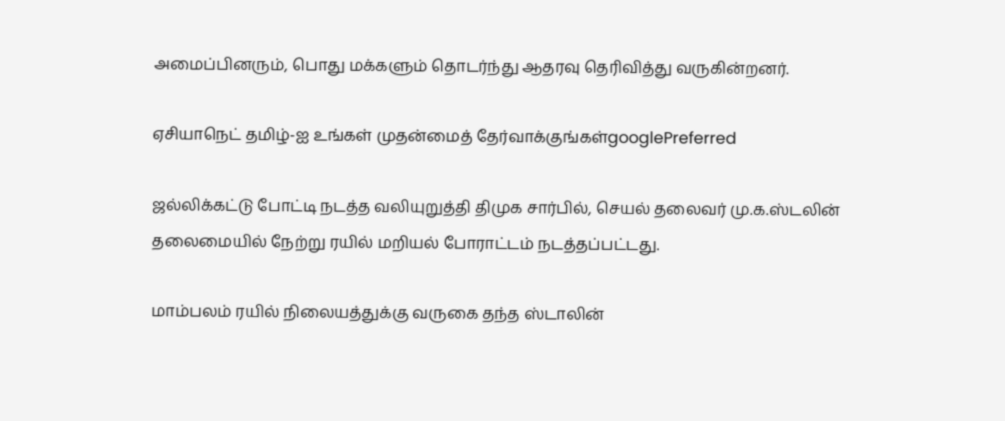அமைப்பினரும், பொது மக்களும் தொடர்ந்து ஆதரவு தெரிவித்து வருகின்றனர்.

ஏசியாநெட் தமிழ்-ஐ உங்கள் முதன்மைத் தேர்வாக்குங்கள்googlePreferred

ஜல்லிக்கட்டு போட்டி நடத்த வலியுறுத்தி திமுக சார்பில், செயல் தலைவர் மு.க.ஸ்டலின் தலைமையில் நேற்று ரயில் மறியல் போராட்டம் நடத்தப்பட்டது.

மாம்பலம் ரயில் நிலையத்துக்கு வருகை தந்த ஸ்டாலின்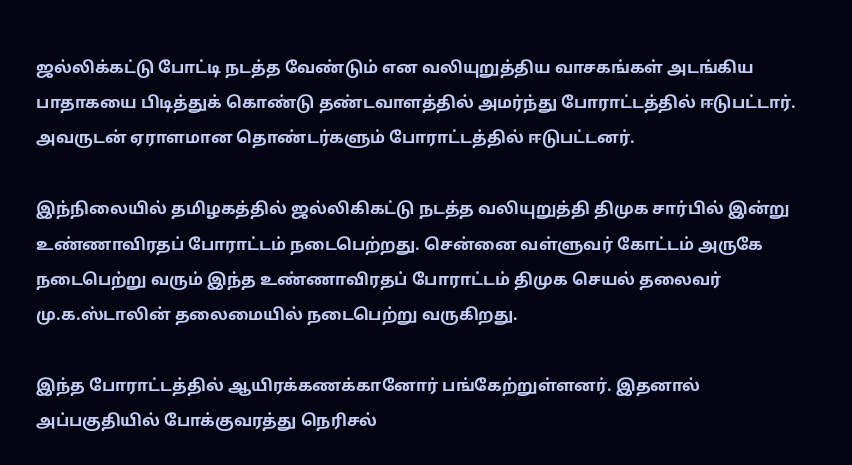ஜல்லிக்கட்டு போட்டி நடத்த வேண்டும் என வலியுறுத்திய வாசகங்கள் அடங்கிய பாதாகயை பிடித்துக் கொண்டு தண்டவாளத்தில் அமர்ந்து போராட்டத்தில் ஈடுபட்டார். அவருடன் ஏராளமான தொண்டர்களும் போராட்டத்தில் ஈடுபட்டனர்.

இந்நிலையில் தமிழகத்தில் ஜல்லிகிகட்டு நடத்த வலியுறுத்தி திமுக சார்பில் இன்று உண்ணாவிரதப் போராட்டம் நடைபெற்றது. சென்னை வள்ளுவர் கோட்டம் அருகே நடைபெற்று வரும் இந்த உண்ணாவிரதப் போராட்டம் திமுக செயல் தலைவர் மு.க.ஸ்டாலின் தலைமையில் நடைபெற்று வருகிறது.

இந்த போராட்டத்தில் ஆயிரக்கணக்கானோர் பங்கேற்றுள்ளனர். இதனால் அப்பகுதியில் போக்குவரத்து நெரிசல்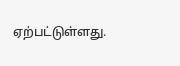ஏற்பட்டுள்ளது.